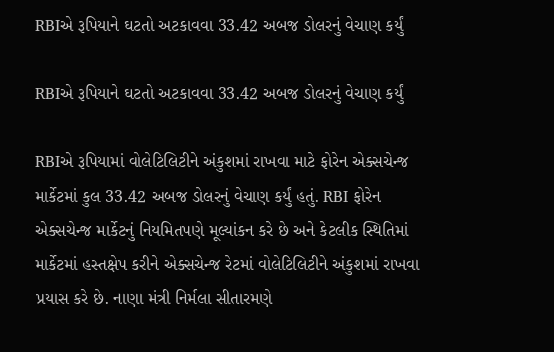RBIએ રૂપિયાને ઘટતો અટકાવવા 33.42 અબજ ડોલરનું વેચાણ કર્યું

RBIએ રૂપિયાને ઘટતો અટકાવવા 33.42 અબજ ડોલરનું વેચાણ કર્યું

RBIએ રૂપિયામાં વોલેટિલિટીને અંકુશમાં રાખવા માટે ફોરેન એક્સચેન્જ માર્કેટમાં કુલ 33.42 અબજ ડોલરનું વેચાણ કર્યું હતું. RBI ફોરેન એક્સચેન્જ માર્કેટનું નિયમિતપણે મૂલ્યાંકન કરે છે અને કેટલીક સ્થિતિમાં માર્કેટમાં હસ્તક્ષેપ કરીને એક્સચેન્જ રેટમાં વોલેટિલિટીને અંકુશમાં રાખવા પ્રયાસ કરે છે. નાણા મંત્રી નિર્મલા સીતારમણે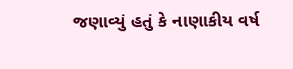જણાવ્યું હતું કે નાણાકીય વર્ષ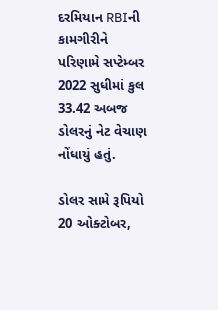દરમિયાન RBIની કામગીરીને પરિણામે સપ્ટેમ્બર 2022 સુધીમાં કુલ 33.42 અબજ ડોલરનું નેટ વેચાણ નોંધાયું હતું.

ડોલર સામે રૂપિયો 20 ઓક્ટોબર,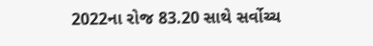2022ના રોજ 83.20 સાથે સર્વોચ્ચ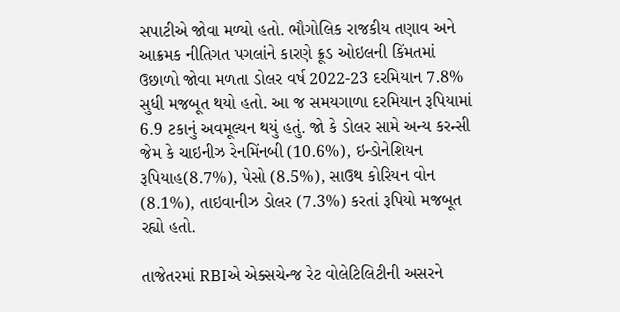સપાટીએ જોવા મળ્યો હતો. ભૌગોલિક રાજકીય તણાવ અને આક્રમક નીતિગત પગલાંને કારણે ક્રૂડ ઓઇલની કિંમતમાં ઉછાળો જોવા મળતા ડોલર વર્ષ 2022-23 દરમિયાન 7.8% સુધી મજબૂત થયો હતો. આ જ સમયગાળા દરમિયાન રૂપિયામાં 6.9 ટકાનું અવમૂલ્યન થયું હતું. જો કે ડોલર સામે અન્ય કરન્સી જેમ કે ચાઇનીઝ રેનમિંનબી (10.6%), ઇન્ડોનેશિયન રૂપિયાહ(8.7%), પેસો (8.5%), સાઉથ કોરિયન વોન (8.1%), તાઇવાનીઝ ડોલર (7.3%) કરતાં રૂપિયો મજબૂત રહ્યો હતો.

તાજેતરમાં RBIએ એક્સચેન્જ રેટ વોલેટિલિટીની અસરને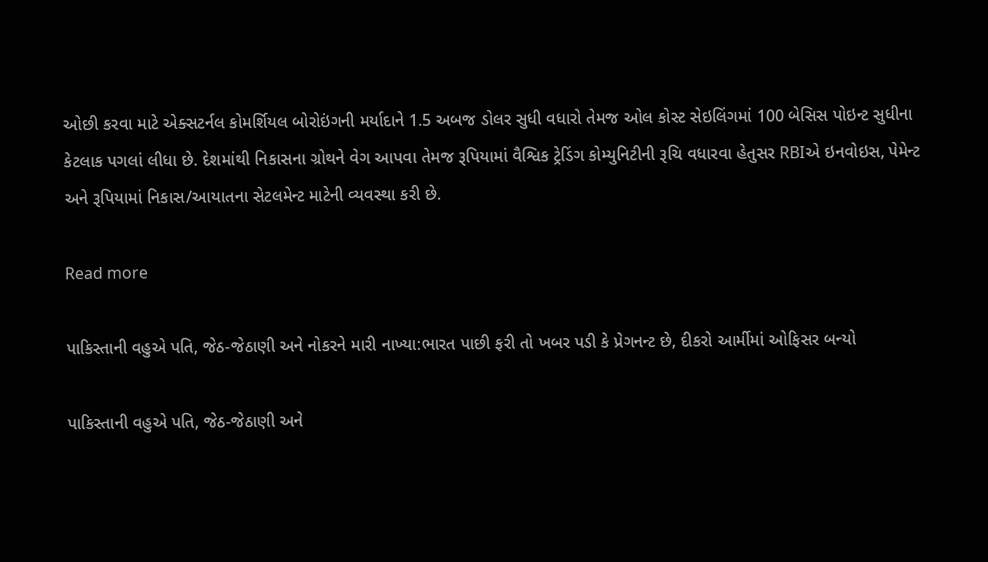ઓછી કરવા માટે એક્સટર્નલ કોમર્શિયલ બોરોઇંગની મર્યાદાને 1.5 અબજ ડોલર સુધી વધારો તેમજ ઓલ કોસ્ટ સેઇલિંગમાં 100 બેસિસ પોઇન્ટ સુધીના કેટલાક પગલાં લીધા છે. દેશમાંથી નિકાસના ગ્રોથને વેગ આપવા તેમજ રૂપિયામાં વૈશ્વિક ટ્રેડિંગ કોમ્યુનિટીની રૂચિ વધારવા હેતુસર RBIએ ઇનવોઇસ, પેમેન્ટ અને રૂપિયામાં નિકાસ/આયાતના સેટલમેન્ટ માટેની વ્યવસ્થા કરી છે.

Read more

પાકિસ્તાની વહુએ પતિ, જેઠ-જેઠાણી અને નોકરને મારી નાખ્યા:ભારત પાછી ફરી તો ખબર પડી કે પ્રેગનન્ટ છે, દીકરો આર્મીમાં ઓફિસર બન્યો

પાકિસ્તાની વહુએ પતિ, જેઠ-જેઠાણી અને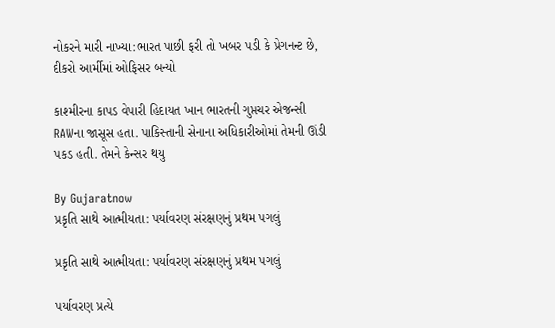નોકરને મારી નાખ્યા:ભારત પાછી ફરી તો ખબર પડી કે પ્રેગનન્ટ છે, દીકરો આર્મીમાં ઓફિસર બન્યો

કાશ્મીરના કાપડ વેપારી હિદાયત ખાન ભારતની ગુપ્તચર એજન્સી RAWના જાસૂસ હતા. પાકિસ્તાની સેનાના અધિકારીઓમાં તેમની ઊંડી પકડ હતી. તેમને કેન્સર થયુ

By Gujaratnow
પ્રકૃતિ સાથે આત્મીયતા: પર્યાવરણ સંરક્ષણનું પ્રથમ પગલું

પ્રકૃતિ સાથે આત્મીયતા: પર્યાવરણ સંરક્ષણનું પ્રથમ પગલું

પર્યાવરણ પ્રત્યે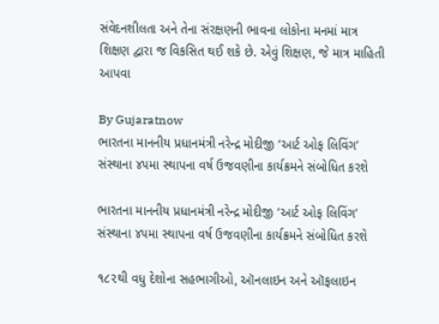સંવેદનશીલતા અને તેના સંરક્ષણની ભાવના લોકોના મનમાં માત્ર શિક્ષણ દ્વારા જ વિકસિત થઈ શકે છે. એવું શિક્ષણ, જે માત્ર માહિતી આપવા

By Gujaratnow
ભારતના માનનીય પ્રધાનમંત્રી નરેન્દ્ર મોદીજી ‘આર્ટ ઓફ લિવિંગ’ સંસ્થાના ૪૫મા સ્થાપના વર્ષ ઉજવણીના કાર્યક્રમને સંબોધિત કરશે

ભારતના માનનીય પ્રધાનમંત્રી નરેન્દ્ર મોદીજી ‘આર્ટ ઓફ લિવિંગ’ સંસ્થાના ૪૫મા સ્થાપના વર્ષ ઉજવણીના કાર્યક્રમને સંબોધિત કરશે

૧૮૨થી વધુ દેશોના સહભાગીઓ, ઑનલાઇન અને ઑફલાઇન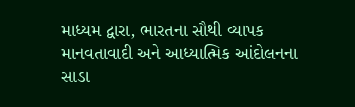માધ્યમ દ્વારા, ભારતના સૌથી વ્યાપક માનવતાવાદી અને આધ્યાત્મિક આંદોલનના સાડા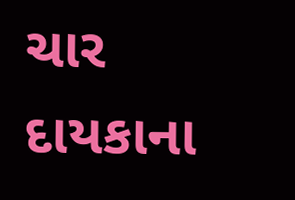ચાર દાયકાના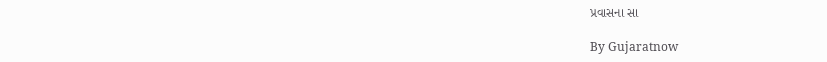પ્રવાસના સા

By Gujaratnow